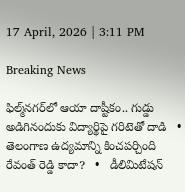17 April, 2026 | 3:11 PM

Breaking News

ఫిల్మ్‌నగర్‌లో ఆయా దాష్టీకం.. గుడ్డు అడిగినందుకు విద్యార్థిపై గరిటెతో దాడి   •   తెలంగాణ ఉద్యమాన్ని కించపర్చింది రేవంత్ రెడ్డి కాదా?   •   డీలిమిటేషన్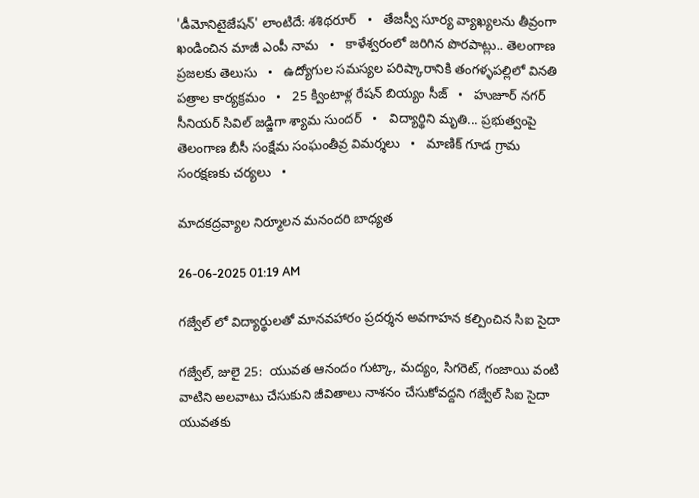'డీమోనిటైజేషన్' లాంటిదే: శశిథరూర్   •   తేజస్వీ సూర్య వ్యాఖ్యలను తీవ్రంగా ఖండించిన మాజీ ఎంపీ నామ   •   కాళేశ్వరంలో జరిగిన పొరపాట్లు.. తెలంగాణ ప్రజలకు తెలుసు   •   ఉద్యోగుల సమస్యల పరిష్కారానికి తంగళ్ళపల్లిలో వినతి పత్రాల కార్యక్రమం   •   25 క్వింటాళ్ల రేషన్ బియ్యం సీజ్   •   హుజూర్ నగర్ సీనియర్ సివిల్ జడ్జిగా శ్యామ సుందర్   •   విద్యార్థిని మృతి... ప్రభుత్వంపై తెలంగాణ బీసీ సంక్షేమ సంఘంతీవ్ర విమర్శలు   •   మాణిక్ గూడ గ్రామ సంరక్షణకు చర్యలు   •

మాదకద్రవ్యాల నిర్మూలన మనందరి బాధ్యత

26-06-2025 01:19 AM

గజ్వేల్ లో విద్యార్థులతో మానవహారం ప్రదర్శన అవగాహన కల్పించిన సిఐ సైదా

గజ్వేల్, జులై 25:  యువత ఆనందం గుట్కా, మద్యం, సిగరెట్, గంజాయి వంటి వాటిని అలవాటు చేసుకుని జీవితాలు నాశనం చేసుకోవద్దని గజ్వేల్ సిఐ సైదా యువతకు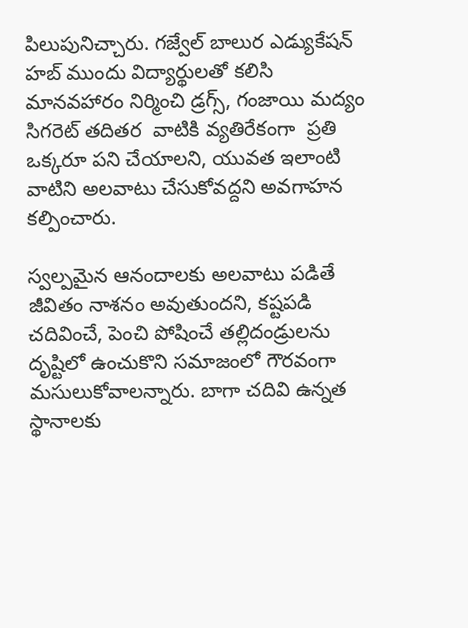పిలుపునిచ్చారు. గజ్వేల్ బాలుర ఎడ్యుకేషన్ హబ్ ముందు విద్యార్థులతో కలిసి మానవహారం నిర్మించి డ్రగ్స్, గంజాయి మద్యం సిగరెట్ తదితర  వాటికి వ్యతిరేకంగా  ప్రతి ఒక్కరూ పని చేయాలని, యువత ఇలాంటి వాటిని అలవాటు చేసుకోవద్దని అవగాహన కల్పించారు.

స్వల్పమైన ఆనందాలకు అలవాటు పడితే జీవితం నాశనం అవుతుందని, కష్టపడి చదివించే, పెంచి పోషించే తల్లిదండ్రులను దృష్టిలో ఉంచుకొని సమాజంలో గౌరవంగా మసులుకోవాలన్నారు. బాగా చదివి ఉన్నత స్థానాలకు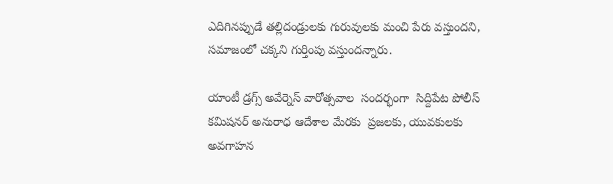ఎదిగినప్పుడే తల్లిదండ్రులకు గురువులకు మంచి పేరు వస్తుందని, సమాజంలో చక్కని గుర్తింపు వస్తుందన్నారు.

యాంటీ డ్రగ్స్ అవేర్నెస్ వారోత్సవాల  సందర్భంగా  సిద్దిపేట పోలీస్ కమిషనర్ అనురాధ ఆదేశాల మేరకు  ప్రజలకు, యువకులకు అవగాహన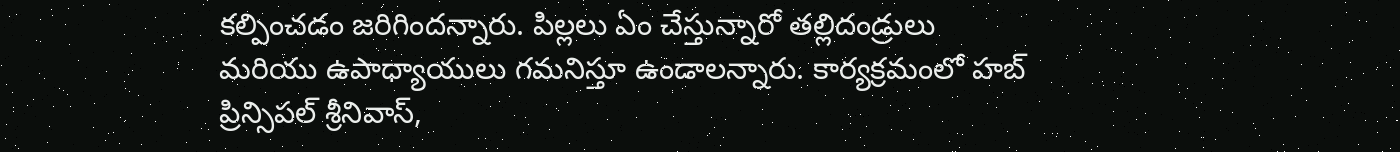కల్పించడం జరిగిందన్నారు. పిల్లలు ఏం చేస్తున్నారో తల్లిదండ్రులు మరియు ఉపాధ్యాయులు గమనిస్తూ ఉండాలన్నారు. కార్యక్రమంలో హబ్ ప్రిన్సిపల్ శ్రీనివాస్,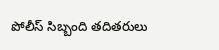పోలీస్ సిబ్బంది తదితరులు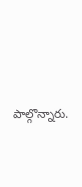పాల్గొన్నారు.